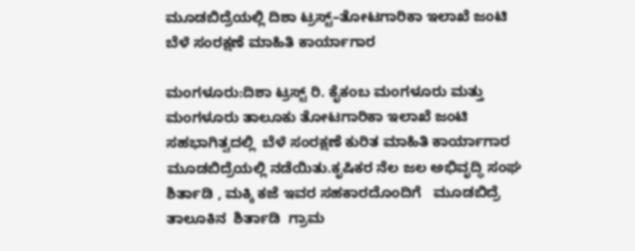ಮೂಡಬಿದ್ರೆಯಲ್ಲಿ ದಿಶಾ ಟ್ರಸ್ಟ್–ತೋಟಗಾರಿಕಾ ಇಲಾಖೆ ಜಂಟಿ ಬೆಳೆ ಸಂರಕ್ಷಣೆ ಮಾಹಿತಿ ಕಾರ್ಯಾಗಾರ

ಮಂಗಳೂರು:ದಿಶಾ ಟ್ರಸ್ಟ್ ರಿ. ಕೈಕಂಬ ಮಂಗಳೂರು ಮತ್ತು ಮಂಗಳೂರು ತಾಲೂಕು ತೋಟಗಾರಿಕಾ ಇಲಾಖೆ ಜಂಟಿ ಸಹಭಾಗಿತ್ವದಲ್ಲಿ  ಬೆಳೆ ಸಂರಕ್ಷಣೆ ಕುರಿತ ಮಾಹಿತಿ ಕಾರ್ಯಾಗಾರ ಮೂಡಬಿದ್ರೆಯಲ್ಲಿ ನಡೆಯಿತು.ಕೃಷಿಕರ ನೆಲ ಜಲ ಅಭಿವೃದ್ಧಿ ಸಂಘ ಶಿರ್ತಾಡಿ , ಮಕ್ಕಿ ಕಜೆ ಇವರ ಸಹಕಾರದೊಂದಿಗೆ   ಮೂಡಬಿದ್ರೆ ತಾಲೂಕಿನ  ಶಿರ್ತಾಡಿ  ಗ್ರಾಮ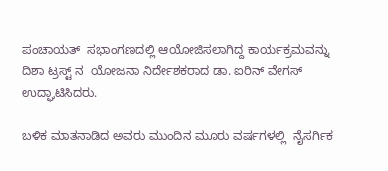ಪಂಚಾಯತ್  ಸಭಾಂಗಣದಲ್ಲಿ ಆಯೋಜಿಸಲಾಗಿದ್ದ ಕಾರ್ಯಕ್ರಮವನ್ನು  ದಿಶಾ ಟ್ರಸ್ಟ್ ನ  ಯೋಜನಾ ನಿರ್ದೇಶಕರಾದ ಡಾ. ಐರಿನ್ ವೇಗಸ್ ಉದ್ಘಾಟಿಸಿದರು.

ಬಳಿಕ ಮಾತನಾಡಿದ ಅವರು ಮುಂದಿನ ಮೂರು ವರ್ಷಗಳಲ್ಲಿ  ನೈಸರ್ಗಿಕ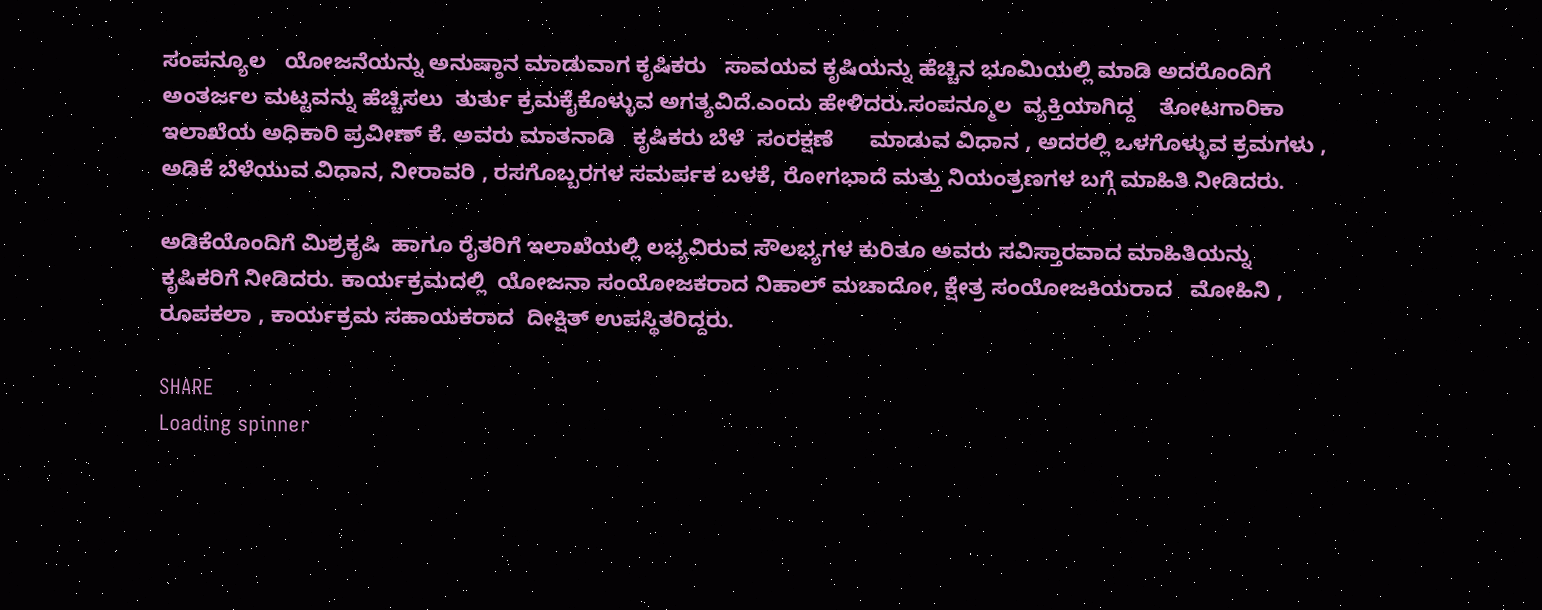ಸಂಪನ್ಯೂಲ   ಯೋಜನೆಯನ್ನು ಅನುಷ್ಠಾನ ಮಾಡುವಾಗ ಕೃಷಿಕರು   ಸಾವಯವ ಕೃಷಿಯನ್ನು ಹೆಚ್ಚಿನ ಭೂಮಿಯಲ್ಲಿ ಮಾಡಿ ಅದರೊಂದಿಗೆ  ಅಂತರ್ಜಲ ಮಟ್ಟವನ್ನು ಹೆಚ್ಚಿಸಲು  ತುರ್ತು ಕ್ರಮಕೈಕೊಳ್ಳುವ ಅಗತ್ಯವಿದೆ‌.ಎಂದು ಹೇಳಿದರು.ಸಂಪನ್ಮೂಲ  ವ್ಯಕ್ತಿಯಾಗಿದ್ದ    ತೋಟಗಾರಿಕಾ ಇಲಾಖೆಯ ಅಧಿಕಾರಿ ಪ್ರವೀಣ್ ಕೆ. ಅವರು ಮಾತನಾಡಿ   ಕೃಷಿಕರು ಬೆಳೆ  ಸಂರಕ್ಷಣೆ      ಮಾಡುವ ವಿಧಾನ , ಅದರಲ್ಲಿ ಒಳಗೊಳ್ಳುವ ಕ್ರಮಗಳು ,  ಅಡಿಕೆ ಬೆಳೆಯುವ ವಿಧಾನ, ನೀರಾವರಿ , ರಸಗೊಬ್ಬರಗಳ ಸಮರ್ಪಕ ಬಳಕೆ, ರೋಗಭಾದೆ ಮತ್ತು ನಿಯಂತ್ರಣಗಳ ಬಗ್ಗೆ ಮಾಹಿತಿ ನೀಡಿದರು.

ಅಡಿಕೆಯೊಂದಿಗೆ ಮಿಶ್ರಕೃಷಿ  ಹಾಗೂ ರೈತರಿಗೆ ಇಲಾಖೆಯಲ್ಲಿ ಲಭ್ಯವಿರುವ ಸೌಲಭ್ಯಗಳ ಕುರಿತೂ ಅವರು ಸವಿಸ್ತಾರವಾದ ಮಾಹಿತಿಯನ್ನು  ಕೃಷಿಕರಿಗೆ ನೀಡಿದರು. ಕಾರ್ಯಕ್ರಮದಲ್ಲಿ  ಯೋಜನಾ ಸಂಯೋಜಕರಾದ ನಿಹಾಲ್ ಮಚಾದೋ, ಕ್ಷೇತ್ರ ಸಂಯೋಜಕಿಯರಾದ   ಮೋಹಿನಿ , ರೂಪಕಲಾ , ಕಾರ್ಯಕ್ರಮ ಸಹಾಯಕರಾದ  ದೀಕ್ಷಿತ್ ಉಪಸ್ಥಿತರಿದ್ದರು.

SHARE
Loading spinner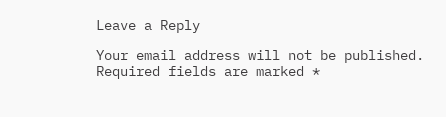Leave a Reply

Your email address will not be published. Required fields are marked *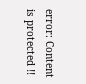error: Content is protected !!